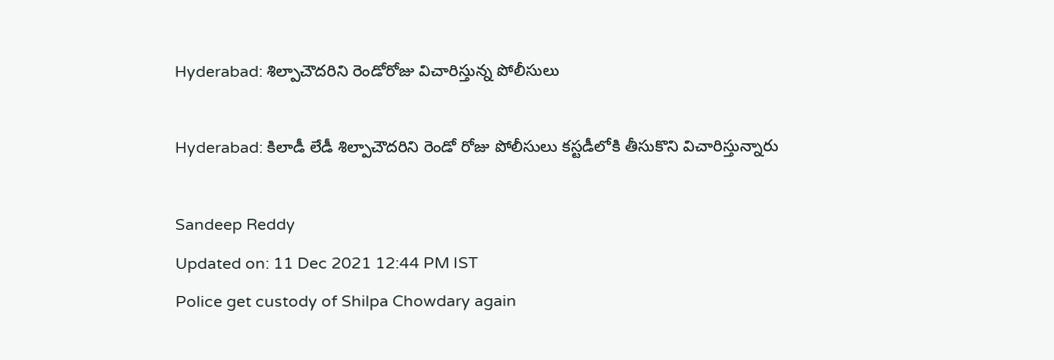Hyderabad: శిల్పాచౌదరిని రెండోరోజు విచారిస్తున్న పోలీసులు

Hyderabad: కిలాడీ లేడీ శిల్పాచౌదరిని రెండో రోజు పోలీసులు కస్టడీలోకి తీసుకొని విచారిస్తున్నారు

Sandeep Reddy
Updated on: 11 Dec 2021 12:44 PM IST
Police get custody of Shilpa Chowdary again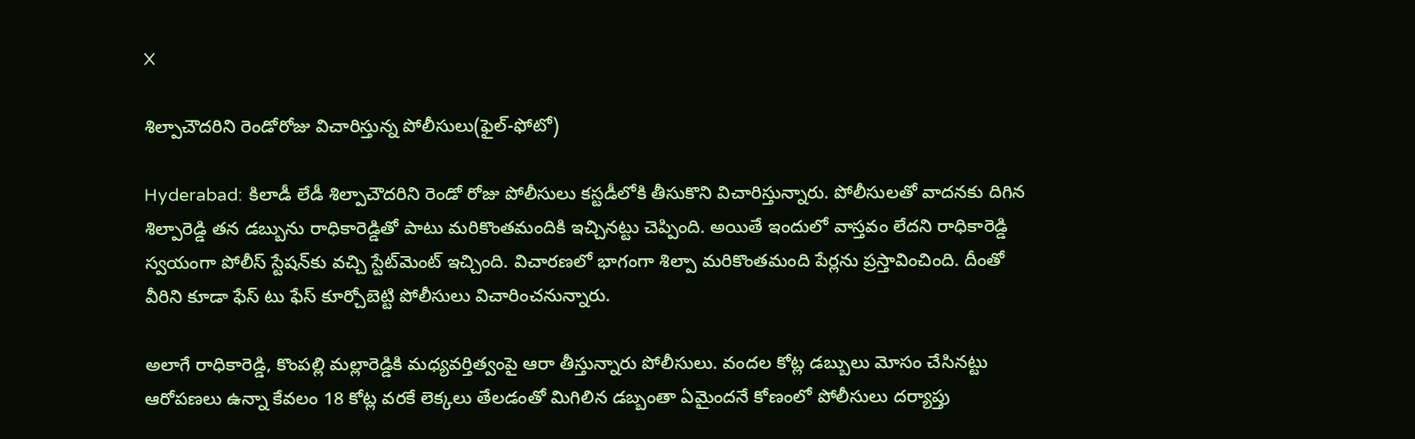X

శిల్పాచౌదరిని రెండోరోజు విచారిస్తున్న పోలీసులు(ఫైల్-ఫోటో)

Hyderabad: కిలాడీ లేడీ శిల్పాచౌదరిని రెండో రోజు పోలీసులు కస్టడీలోకి తీసుకొని విచారిస్తున్నారు. పోలీసులతో వాదనకు దిగిన శిల్పారెడ్డి తన డబ్బును రాధికారెడ్డితో పాటు మరికొంతమందికి ఇచ్చినట్టు చెప్పింది. అయితే ఇందులో వాస్తవం లేదని రాధికారెడ్డి స్వయంగా పోలీస్‌ స్టేషన్‌కు వచ్చి స్టేట్‌మెంట్‌ ఇచ్చింది. విచారణలో భాగంగా శిల్పా మరికొంతమంది పేర్లను ప్రస్తావించింది. దీంతో వీరిని కూడా ఫేస్ టు ఫేస్ కూర్చోబెట్టి పోలీసులు విచారించనున్నారు.

అలాగే రాధికారెడ్డి, కొంపల్లి మల్లారెడ్డికి మధ్యవర్తిత్వంపై ఆరా తీస్తున్నారు పోలీసులు. వందల కోట్ల డబ్బులు మోసం చేసినట్టు ఆరోపణలు ఉన్నా కేవలం 18 కోట్ల వరకే లెక్కలు తేలడంతో మిగిలిన డబ్బంతా ఏమైందనే కోణంలో పోలీసులు దర్యాప్తు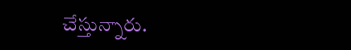చేస్తున్నారు.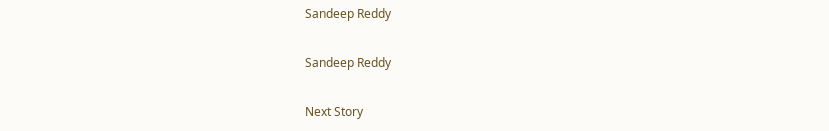Sandeep Reddy

Sandeep Reddy

Next Story